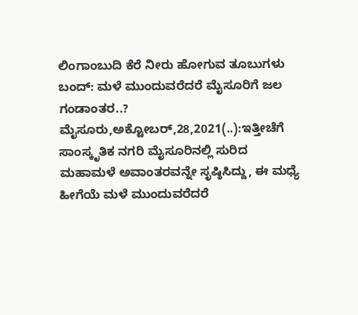ಲಿಂಗಾಂಬುದಿ ಕೆರೆ ನೀರು ಹೋಗುವ ತೂಬುಗಳು ಬಂದ್: ಮಳೆ ಮುಂದುವರೆದರೆ ಮೈಸೂರಿಗೆ ಜಲ ಗಂಡಾಂತರ..? ಮೈಸೂರು,ಅಕ್ಟೋಬರ್,28,2021(..):ಇತ್ತೀಚೆಗೆ ಸಾಂಸ್ಕೃತಿಕ ನಗರಿ ಮೈಸೂರಿನಲ್ಲಿ ಸುರಿದ ಮಹಾಮಳೆ ಅವಾಂತರವನ್ನೇ ಸೃಷ್ಠಿಸಿದ್ದು, ಈ ಮಧ್ಯೆ ಹೀಗೆಯೆ ಮಳೆ ಮುಂದುವರೆದರೆ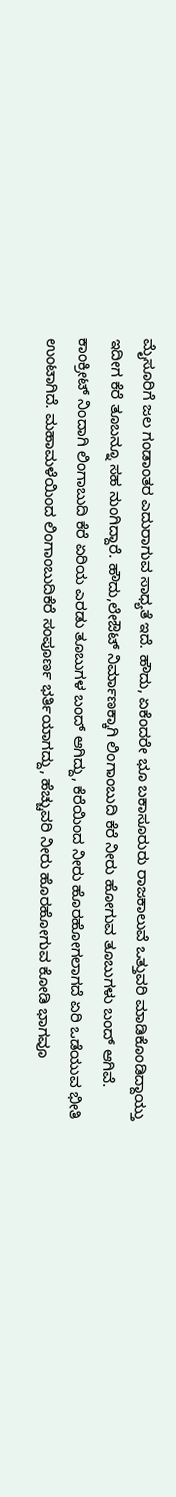ಮೈಸೂರಿಗೆ ಜಲ ಗಂಡಾಂತರ ಎದುರಾಗುವ ಸಾಧ್ಯತೆ ಇದೆ. ಹೌದು, ಏಕೆಂದರೇ ಭೂ ಬಕಾಸೂರುರು ರಾಜಕಾಲುವೆ ಒತ್ತುವರಿ ಮಾಡಿಕೊಂಡಿದ್ದಾಯ್ತು ಇದೀಗ ಕೆರೆ ತೂಬನ್ನೂ ಸಹ ನುಂಗಿದ್ದಾರೆ. ಹೌದು,ಲೇಔಟ್ ನಿರ್ಮಾಣಕ್ಕಾಗಿ ಲಿಂಗಾಂಬುದಿ ಕೆರೆ ನೀರು ಹೋಗುವ ತೂಬುಗಳು ಬಂದ್ ಆಗಿವೆ. ಕಾಂಕ್ರೀಟ್ ನಿಂದಾಗಿ ಲಿಂಗಾಬುದಿ ಕೆರೆ ಏರಿಯ ಎರಡು ತೂಬುಗಳ ಬಂದ್ ಆಗಿದ್ದು, ಕೆರೆಯಿಂದ ನೀರು ಹೊರಹೋಗಲಾಗದೆ ಏರಿ ಒಡೆಯುವ ಭೀತಿ ಉಂಟಾಗಿದೆ. ಮಹಾಮಳೆಯಿಂದ ಲಿಂಗಾಂಬುದಿಕೆರೆ ಸಂಪೂರ್ಣ ಭರ್ತಿಯಾಗದ್ದು, ಹೆಚ್ಚುವರಿ ನೀರು ಹೊರಹೋಗುವ ಕೋಡಿ ಭಾಗವೂ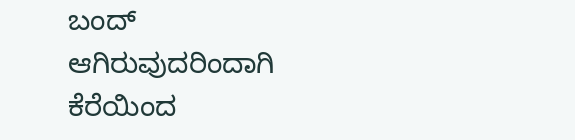ಬಂದ್ ಆಗಿರುವುದರಿಂದಾಗಿ ಕೆರೆಯಿಂದ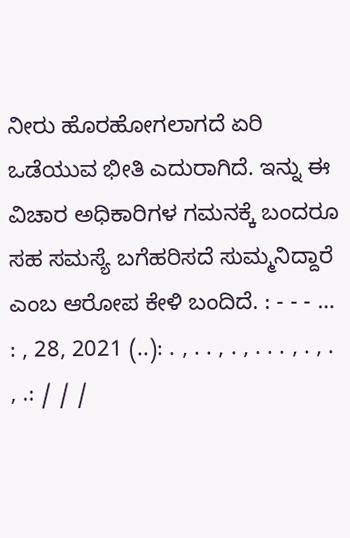ನೀರು ಹೊರಹೋಗಲಾಗದೆ ಏರಿ ಒಡೆಯುವ ಭೀತಿ ಎದುರಾಗಿದೆ. ಇನ್ನು ಈ ವಿಚಾರ ಅಧಿಕಾರಿಗಳ ಗಮನಕ್ಕೆ ಬಂದರೂ ಸಹ ಸಮಸ್ಯೆ ಬಗೆಹರಿಸದೆ ಸುಮ್ಮನಿದ್ದಾರೆ ಎಂಬ ಆರೋಪ ಕೇಳಿ ಬಂದಿದೆ. : - - - … : , 28, 2021 (..): . , . . , . , . . . , . , . , .: / / /